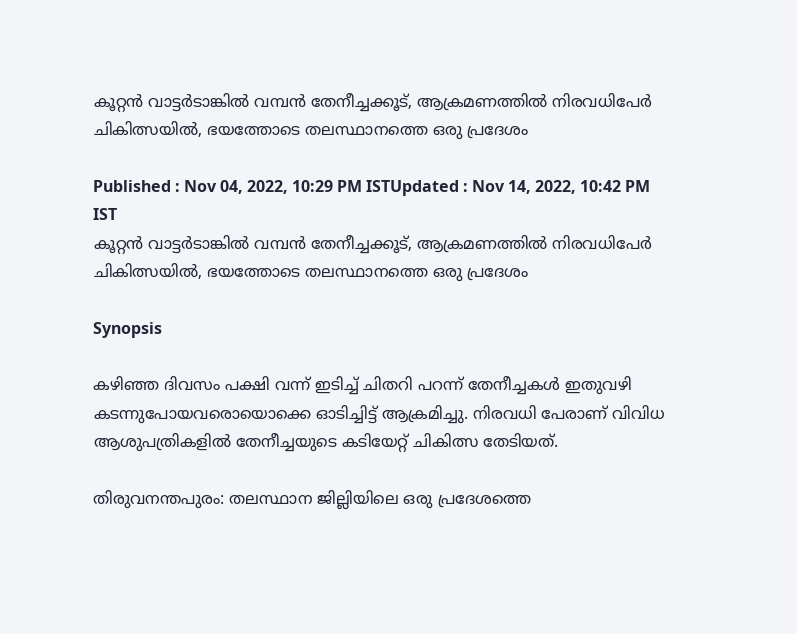കൂറ്റൻ വാട്ടർടാങ്കിൽ വമ്പൻ തേനീച്ചക്കൂട്, ആക്രമണത്തിൽ നിരവധിപേർ ചികിത്സയിൽ, ഭയത്തോടെ തലസ്ഥാനത്തെ ഒരു പ്രദേശം

Published : Nov 04, 2022, 10:29 PM ISTUpdated : Nov 14, 2022, 10:42 PM IST
കൂറ്റൻ വാട്ടർടാങ്കിൽ വമ്പൻ തേനീച്ചക്കൂട്, ആക്രമണത്തിൽ നിരവധിപേർ ചികിത്സയിൽ, ഭയത്തോടെ തലസ്ഥാനത്തെ ഒരു പ്രദേശം

Synopsis

കഴിഞ്ഞ ദിവസം പക്ഷി വന്ന് ഇടിച്ച് ചിതറി പറന്ന് തേനീച്ചകൾ ഇതുവഴി കടന്നുപോയവരൊയൊക്കെ ഓടിച്ചിട്ട് ആക്രമിച്ചു. നിരവധി പേരാണ് വിവിധ ആശുപത്രികളിൽ തേനീച്ചയുടെ കടിയേറ്റ് ചികിത്സ തേടിയത്.

തിരുവനന്തപുരം: തലസ്ഥാന ജില്ലിയിലെ ഒരു പ്രദേശത്തെ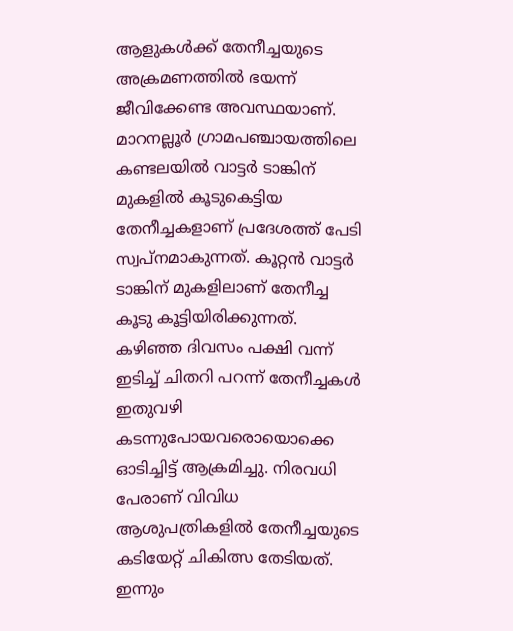ആളുകൾക്ക് തേനീച്ചയുടെ അക്രമണത്തിൽ ഭയന്ന് ജീവിക്കേണ്ട അവസ്ഥയാണ്. മാറനല്ലൂർ ഗ്രാമപഞ്ചായത്തിലെ കണ്ടലയിൽ വാട്ടർ ടാങ്കിന് മുകളിൽ കൂടുകെട്ടിയ തേനീച്ചകളാണ് പ്രദേശത്ത് പേടി സ്വപ്നമാകുന്നത്. കൂറ്റൻ വാട്ടർ ടാങ്കിന് മുകളിലാണ് തേനീച്ച കൂടു കൂട്ടിയിരിക്കുന്നത്. കഴിഞ്ഞ ദിവസം പക്ഷി വന്ന് ഇടിച്ച് ചിതറി പറന്ന് തേനീച്ചകൾ ഇതുവഴി കടന്നുപോയവരൊയൊക്കെ ഓടിച്ചിട്ട് ആക്രമിച്ചു. നിരവധി പേരാണ് വിവിധ ആശുപത്രികളിൽ തേനീച്ചയുടെ കടിയേറ്റ് ചികിത്സ തേടിയത്. ഇന്നും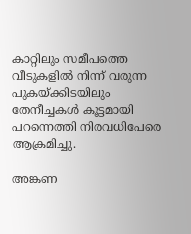കാറ്റിലും സമീപത്തെ വീടുകളിൽ നിന്ന് വരുന്ന പുകയ്ക്കിടയിലും തേനീച്ചകൾ കൂട്ടമായി പറന്നെത്തി നിരവധിപേരെ ആക്രമിച്ചു.

അങ്കണ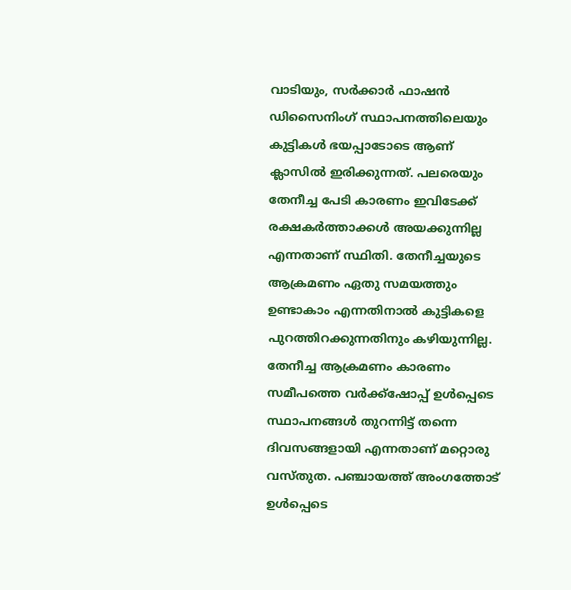വാടിയും, സർക്കാർ ഫാഷൻ ഡിസൈനിംഗ് സ്ഥാപനത്തിലെയും കുട്ടികൾ ഭയപ്പാടോടെ ആണ് ക്ലാസിൽ ഇരിക്കുന്നത്. പലരെയും തേനീച്ച പേടി കാരണം ഇവിടേക്ക് രക്ഷകർത്താക്കൾ അയക്കുന്നില്ല എന്നതാണ് സ്ഥിതി. തേനീച്ചയുടെ ആക്രമണം ഏതു സമയത്തും ഉണ്ടാകാം എന്നതിനാൽ കുട്ടികളെ പുറത്തിറക്കുന്നതിനും കഴിയുന്നില്ല. തേനീച്ച ആക്രമണം കാരണം സമീപത്തെ വർക്ക്ഷോപ്പ് ഉൾപ്പെടെ സ്ഥാപനങ്ങൾ തുറന്നിട്ട് തന്നെ ദിവസങ്ങളായി എന്നതാണ് മറ്റൊരു വസ്തുത. പഞ്ചായത്ത് അംഗത്തോട് ഉൾപ്പെടെ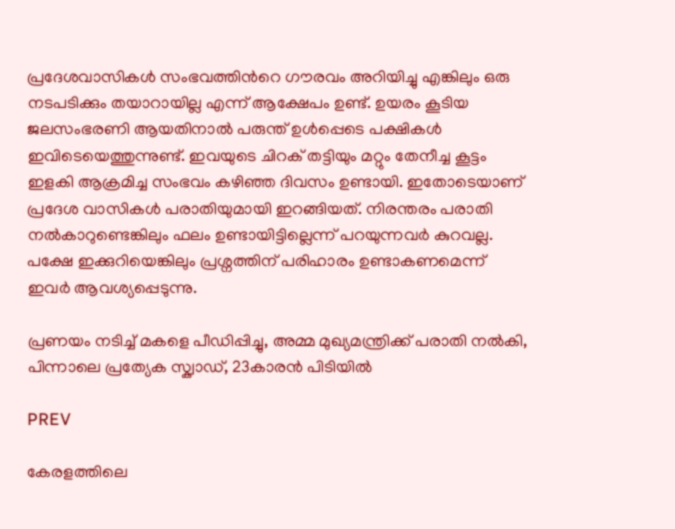പ്രദേശവാസികൾ സംഭവത്തിന്‍റെ ഗൗരവം അറിയിച്ചു എങ്കിലും ഒരു നടപടിക്കും തയാറായില്ല എന്ന് ആക്ഷേപം ഉണ്ട്. ഉയരം കൂടിയ ജലസംഭരണി ആയതിനാൽ പരുന്ത് ഉൾപ്പെടെ പക്ഷികൾ ഇവിടെയെത്തുന്നുണ്ട്. ഇവയുടെ ചിറക് തട്ടിയും മറ്റും തേനീച്ച കൂട്ടം ഇളകി ആക്രമിച്ച സംഭവം കഴിഞ്ഞ ദിവസം ഉണ്ടായി. ഇതോടെയാണ് പ്രദേശ വാസികൾ പരാതിയുമായി ഇറങ്ങിയത്. നിരന്തരം പരാതി നൽകാറുണ്ടെങ്കിലും ഫലം ഉണ്ടായിട്ടില്ലെന്ന് പറയുന്നവർ കുറവല്ല. പക്ഷേ ഇക്കുറിയെങ്കിലും പ്രശ്നത്തിന് പരിഹാരം ഉണ്ടാകണമെന്ന് ഇവർ ആവശ്യപ്പെടുന്നു.

പ്രണയം നടിച്ച് മകളെ പീഡിപ്പിച്ചു, അമ്മ മുഖ്യമന്ത്രിക്ക് പരാതി നൽകി, പിന്നാലെ പ്രത്യേക സ്ക്വാഡ്, 23കാരൻ പിടിയിൽ

PREV

കേരളത്തിലെ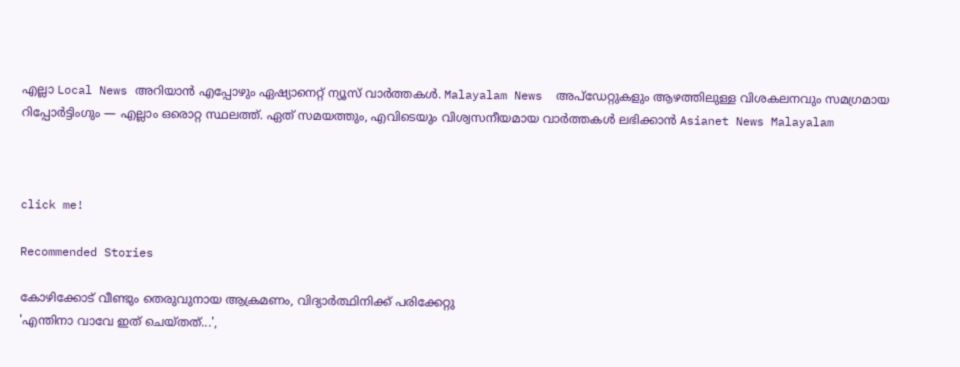എല്ലാ Local News അറിയാൻ എപ്പോഴും ഏഷ്യാനെറ്റ് ന്യൂസ് വാർത്തകൾ. Malayalam News  അപ്‌ഡേറ്റുകളും ആഴത്തിലുള്ള വിശകലനവും സമഗ്രമായ റിപ്പോർട്ടിംഗും — എല്ലാം ഒരൊറ്റ സ്ഥലത്ത്. ഏത് സമയത്തും, എവിടെയും വിശ്വസനീയമായ വാർത്തകൾ ലഭിക്കാൻ Asianet News Malayalam



click me!

Recommended Stories

കോഴിക്കോട് വീണ്ടും തെരുവുനായ ആക്രമണം, വിദ്യാര്‍ത്ഥിനിക്ക് പരിക്കേറ്റു
'എന്തിനാ വാവേ ഇത് ചെയ്തത്...',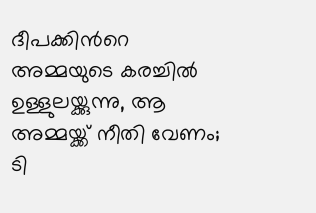ദീപക്കിന്‍റെ അമ്മയുടെ കരച്ചിൽ ഉള്ളുലയ്ക്കുന്നു, ആ അമ്മയ്ക്ക് നീതി വേണം; ടി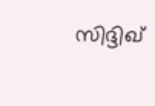സിദ്ദിഖ്